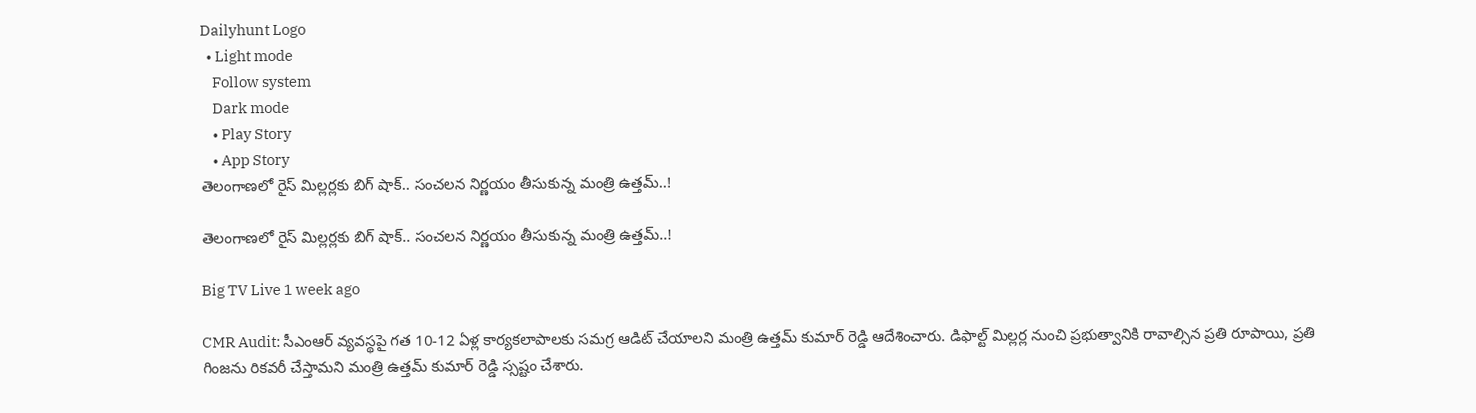Dailyhunt Logo
  • Light mode
    Follow system
    Dark mode
    • Play Story
    • App Story
తెలంగాణలో రైస్ మిల్లర్లకు బిగ్ షాక్.. సంచలన నిర్ణయం తీసుకున్న మంత్రి ఉత్తమ్..!

తెలంగాణలో రైస్ మిల్లర్లకు బిగ్ షాక్.. సంచలన నిర్ణయం తీసుకున్న మంత్రి ఉత్తమ్..!

Big TV Live 1 week ago

CMR Audit: సీఎంఆర్ వ్యవస్థపై గత 10-12 ఏళ్ల కార్యకలాపాలకు సమగ్ర ఆడిట్‌ చేయాలని మంత్రి ఉత్తమ్ కుమార్ రెడ్డి ఆదేశించారు. డిఫాల్ట్ మిల్లర్ల నుంచి ప్రభుత్వానికి రావాల్సిన ప్రతి రూపాయి, ప్రతి గింజను రికవరీ చేస్తామని మంత్రి ఉత్తమ్ కుమార్ రెడ్డి స్సష్టం చేశారు.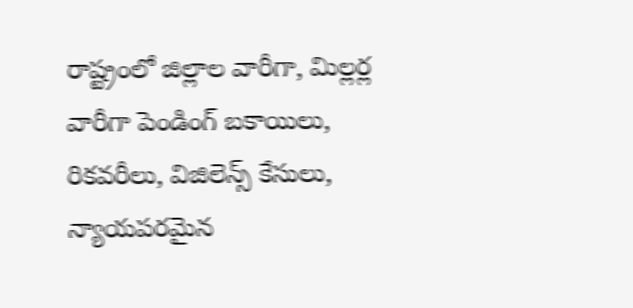రాష్ట్రంలో జిల్లాల వారీగా, మిల్లర్ల వారీగా పెండింగ్ బకాయిలు, రికవరీలు, విజిలెన్స్ కేసులు, న్యాయపరమైన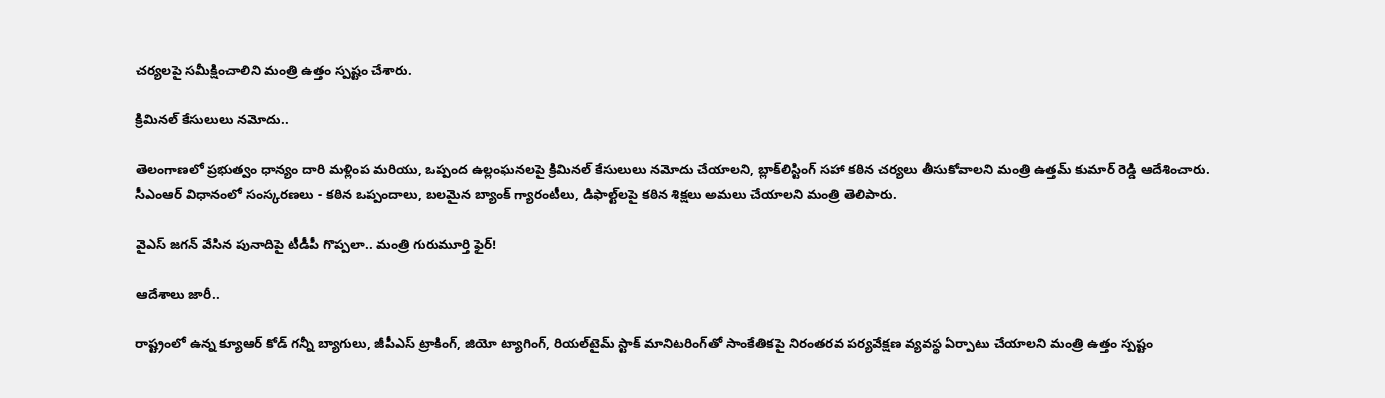చర్యలపై సమీక్షించాలిని మంత్రి ఉత్తం స్పష్టం చేశారు.

క్రిమినల్ కేసులులు నమోదు..

తెలంగాణలో ప్రభుత్వం ధాన్యం దారి మళ్లింప మరియు, ఒప్పంద ఉల్లంఘనలపై క్రిమినల్ కేసులులు నమోదు చేయాలని, బ్లాక్‌లిస్టింగ్ సహా కఠిన చర్యలు తీసుకోవాలని మంత్రి ఉత్తమ్ కుమార్ రెడ్డి ఆదేశించారు. సీఎంఆర్ విధానంలో సంస్కరణలు - కఠిన ఒప్పందాలు, బలమైన బ్యాంక్ గ్యారంటీలు, డిఫాల్ట్‌లపై కఠిన శిక్షలు అమలు చేయాలని మంత్రి తెలిపారు.

వైఎస్ జగన్ వేసిన పునాదిపై టీడీపీ గొప్పలా.. మంత్రి గురుమూర్తి ఫైర్!

ఆదేశాలు జారీ..

రాష్ట్రంలో ఉన్న క్యూఆర్ కోడ్ గన్నీ బ్యాగులు, జీపీఎస్ ట్రాకింగ్, జియో ట్యాగింగ్, రియల్‌టైమ్ స్టాక్ మానిటరింగ్‌తో సాంకేతికపై నిరంతరవ పర్యవేక్షణ వ్యవస్థ ఏర్పాటు చేయాలని మంత్రి ఉత్తం స్పష్టం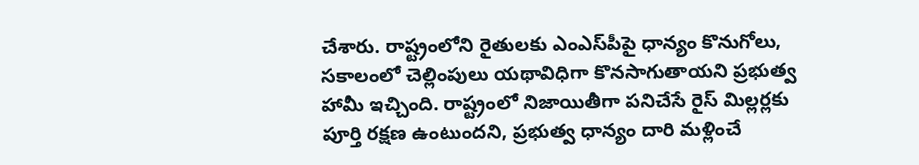చేశారు. రాష్ట్రంలోని రైతులకు ఎంఎస్‌పీపై ధాన్యం కొనుగోలు, సకాలంలో చెల్లింపులు యథావిధిగా కొనసాగుతాయని ప్రభుత్వ హామీ ఇచ్చింది. రాష్ట్రంలో నిజాయితీగా పనిచేసే రైస్ మిల్లర్లకు పూర్తి రక్షణ ఉంటుందని, ప్రభుత్వ ధాన్యం దారి మళ్లించే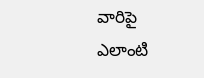వారిపై ఎలాంటి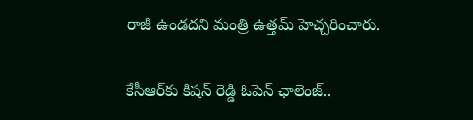రాజీ ఉండదని మంత్రి ఉత్తమ్ హెచ్చరించారు.

కేసీఆర్‌కు కిషన్ రెడ్డి ఓపెన్ ఛాలెంజ్..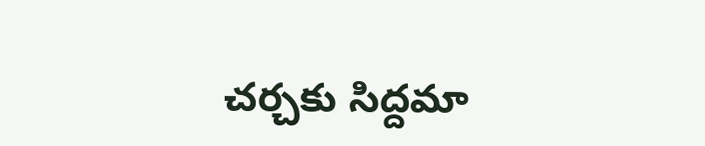చర్చకు సిద్దమా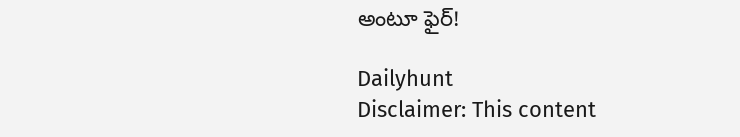అంటూ ఫైర్!

Dailyhunt
Disclaimer: This content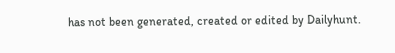has not been generated, created or edited by Dailyhunt.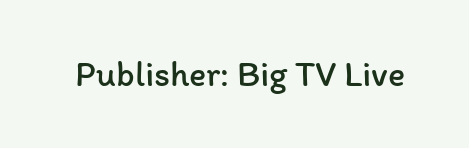Publisher: Big TV Live